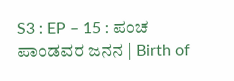S3 : EP – 15 : ಪಂಚ ಪಾಂಡವರ ಜನನ | Birth of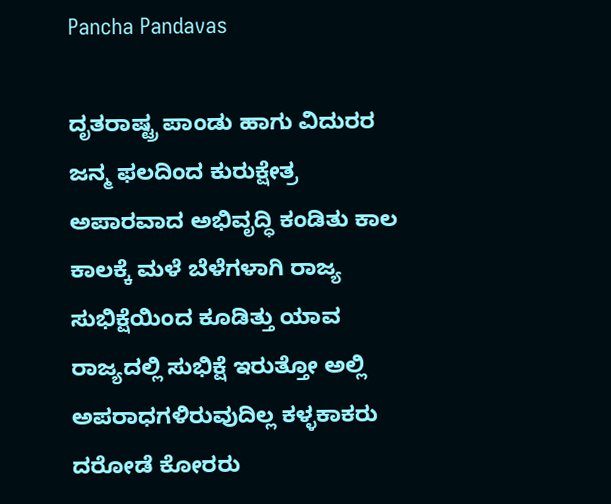Pancha Pandavas

ದೃತರಾಷ್ಟ್ರ ಪಾಂಡು ಹಾಗು ವಿದುರರ ಜನ್ಮ ಫಲದಿಂದ ಕುರುಕ್ಷೇತ್ರ ಅಪಾರವಾದ ಅಭಿವೃದ್ಧಿ ಕಂಡಿತು ಕಾಲ ಕಾಲಕ್ಕೆ ಮಳೆ ಬೆಳೆಗಳಾಗಿ ರಾಜ್ಯ ಸುಭಿಕ್ಷೆಯಿಂದ ಕೂಡಿತ್ತು ಯಾವ ರಾಜ್ಯದಲ್ಲಿ ಸುಭಿಕ್ಷೆ ಇರುತ್ತೋ ಅಲ್ಲಿ ಅಪರಾಧಗಳಿರುವುದಿಲ್ಲ ಕಳ್ಳಕಾಕರು ದರೋಡೆ ಕೋರರು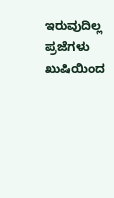ಇರುವುದಿಲ್ಲ ಪ್ರಜೆಗಳು ಖುಷಿಯಿಂದ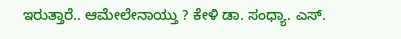ಇರುತ್ತಾರೆ.. ಆಮೇಲೇನಾಯ್ತು ? ಕೇಳಿ ಡಾ. ಸಂಧ್ಯಾ. ಎಸ್.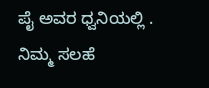ಪೈ ಅವರ ಧ್ವನಿಯಲ್ಲಿ . ನಿಮ್ಮ ಸಲಹೆ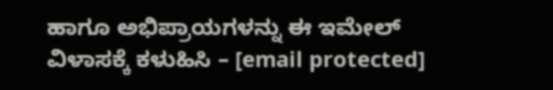ಹಾಗೂ ಅಭಿಪ್ರಾಯಗಳನ್ನು ಈ ಇಮೇಲ್ ವಿಳಾಸಕ್ಕೆ ಕಳುಹಿಸಿ – [email protected]